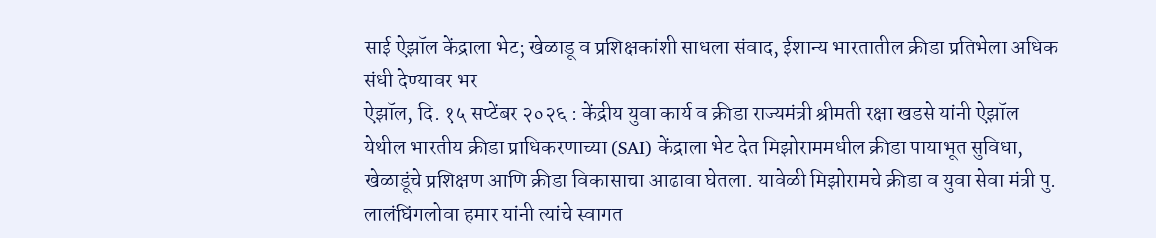साई ऐझॉल केंद्राला भेट; खेळाडू व प्रशिक्षकांशी साधला संवाद, ईशान्य भारतातील क्रीडा प्रतिभेला अधिक संधी देण्यावर भर
ऐझॉल, दि. १५ सप्टेंबर २०२६ : केंद्रीय युवा कार्य व क्रीडा राज्यमंत्री श्रीमती रक्षा खडसे यांनी ऐझॉल येथील भारतीय क्रीडा प्राधिकरणाच्या (SAI) केंद्राला भेट देत मिझोराममधील क्रीडा पायाभूत सुविधा, खेळाडूंचे प्रशिक्षण आणि क्रीडा विकासाचा आढावा घेतला. यावेळी मिझोरामचे क्रीडा व युवा सेवा मंत्री पु. लालंघिंगलोवा हमार यांनी त्यांचे स्वागत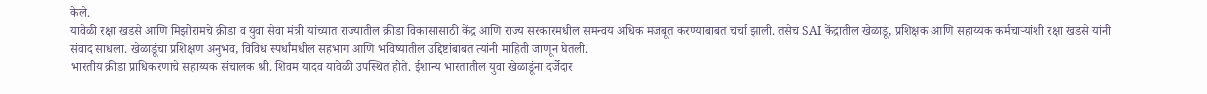केले.
यावेळी रक्षा खडसे आणि मिझोरामचे क्रीडा व युवा सेवा मंत्री यांच्यात राज्यातील क्रीडा विकासासाठी केंद्र आणि राज्य सरकारमधील समन्वय अधिक मजबूत करण्याबाबत चर्चा झाली. तसेच SAI केंद्रातील खेळाडू, प्रशिक्षक आणि सहाय्यक कर्मचाऱ्यांशी रक्षा खडसे यांनी संवाद साधला. खेळाडूंचा प्रशिक्षण अनुभव, विविध स्पर्धांमधील सहभाग आणि भविष्यातील उद्दिष्टांबाबत त्यांनी माहिती जाणून घेतली.
भारतीय क्रीडा प्राधिकरणाचे सहाय्यक संचालक श्री. शिवम यादव यावेळी उपस्थित होते. ईशान्य भारतातील युवा खेळाडूंना दर्जेदार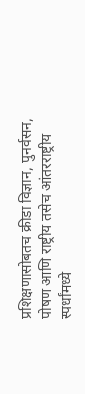प्रशिक्षणासोबतच क्रीडा विज्ञान, पुनर्वसन, पोषण आणि राष्ट्रीय तसेच आंतरराष्ट्रीय स्पर्धांमध्ये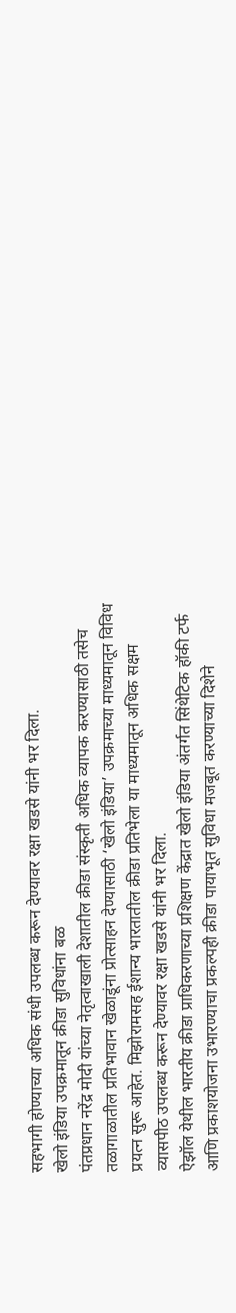सहभागी होण्याच्या अधिक संधी उपलब्ध करून देण्यावर रक्षा खडसे यांनी भर दिला.
खेलो इंडिया उपक्रमातून क्रीडा सुविधांना बळ
पंतप्रधान नरेंद्र मोदी यांच्या नेतृत्वाखाली देशातील क्रीडा संस्कृती अधिक व्यापक करण्यासाठी तसेच तळागाळातील प्रतिभावान खेळाडूंना प्रोत्साहन देण्यासाठी ‘खेलो इंडिया’ उपक्रमाच्या माध्यमातून विविध प्रयत्न सुरू आहेत. मिझोरामसह ईशान्य भारतातील क्रीडा प्रतिभेला या माध्यमातून अधिक सक्षम व्यासपीठ उपलब्ध करून देण्यावर रक्षा खडसे यांनी भर दिला.
ऐझॉल येथील भारतीय क्रीडा प्राधिकरणाच्या प्रशिक्षण केंद्रात खेलो इंडिया अंतर्गत सिंथेटिक हॉकी टर्फ आणि प्रकाशयोजना उभारण्याचा प्रकल्पही क्रीडा पायाभूत सुविधा मजबूत करण्याच्या दिशेने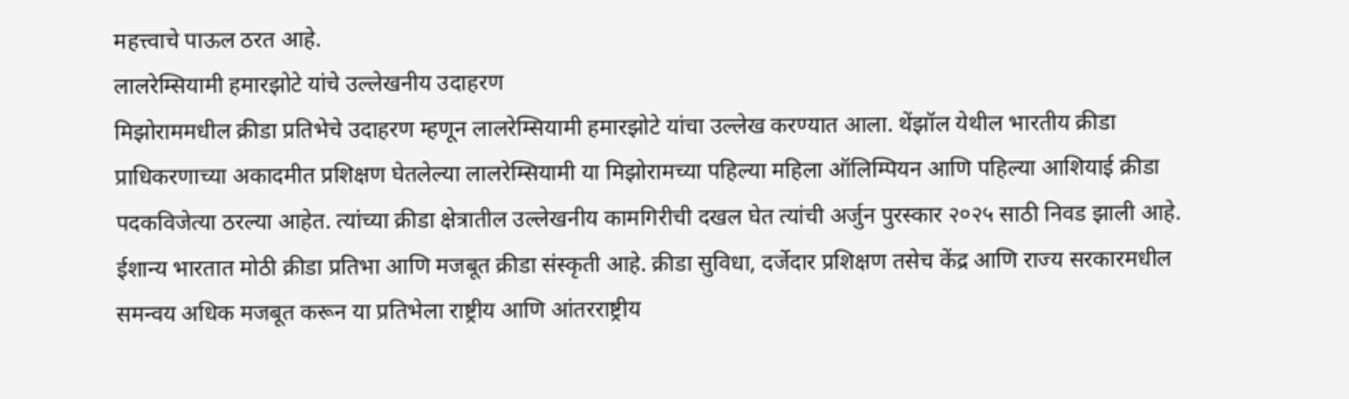महत्त्वाचे पाऊल ठरत आहे.
लालरेम्सियामी हमारझोटे यांचे उल्लेखनीय उदाहरण
मिझोराममधील क्रीडा प्रतिभेचे उदाहरण म्हणून लालरेम्सियामी हमारझोटे यांचा उल्लेख करण्यात आला. थेंझॉल येथील भारतीय क्रीडा प्राधिकरणाच्या अकादमीत प्रशिक्षण घेतलेल्या लालरेम्सियामी या मिझोरामच्या पहिल्या महिला ऑलिम्पियन आणि पहिल्या आशियाई क्रीडा पदकविजेत्या ठरल्या आहेत. त्यांच्या क्रीडा क्षेत्रातील उल्लेखनीय कामगिरीची दखल घेत त्यांची अर्जुन पुरस्कार २०२५ साठी निवड झाली आहे.
ईशान्य भारतात मोठी क्रीडा प्रतिभा आणि मजबूत क्रीडा संस्कृती आहे. क्रीडा सुविधा, दर्जेदार प्रशिक्षण तसेच केंद्र आणि राज्य सरकारमधील समन्वय अधिक मजबूत करून या प्रतिभेला राष्ट्रीय आणि आंतरराष्ट्रीय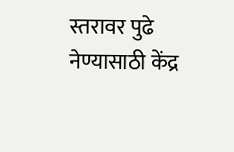स्तरावर पुढे नेण्यासाठी केंद्र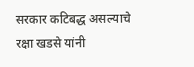सरकार कटिबद्ध असल्याचे रक्षा खडसे यांनी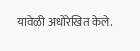यावेळी अधोरेखित केले.